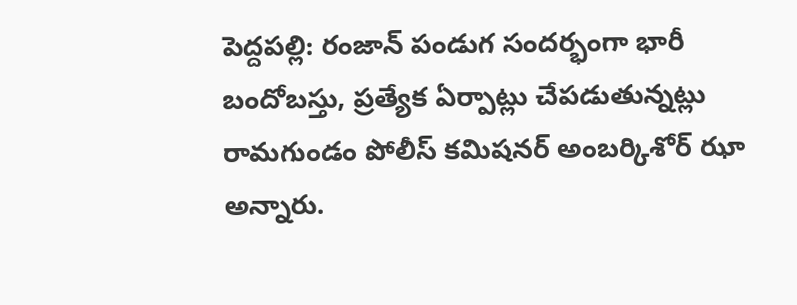పెద్దపల్లి: రంజాన్ పండుగ సందర్భంగా భారీ బందోబస్తు, ప్రత్యేక ఏర్పాట్లు చేపడుతున్నట్లు రామగుండం పోలీస్ కమిషనర్ అంబర్కిశోర్ ఝా అన్నారు.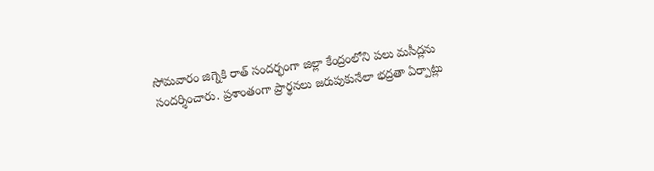సోమవారం జిగ్నెకి రాత్ సందర్భంగా జిల్లా కేంద్రంలోని పలు మసీద్లను సందర్శించారు. ప్రశాంతంగా ప్రార్థనలు జరుపుకునేలా భద్రతా ఏర్పాట్లు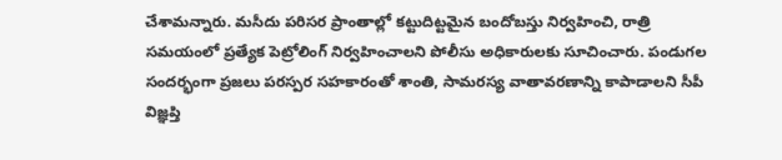చేశామన్నారు. మసీదు పరిసర ప్రాంతాల్లో కట్టుదిట్టమైన బందోబస్తు నిర్వహించి, రాత్రి సమయంలో ప్రత్యేక పెట్రోలింగ్ నిర్వహించాలని పోలీసు అధికారులకు సూచించారు. పండుగల సందర్భంగా ప్రజలు పరస్పర సహకారంతో శాంతి, సామరస్య వాతావరణాన్ని కాపాడాలని సీపీ విజ్ఞప్తి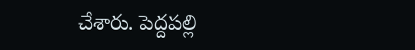చేశారు. పెద్దపల్లి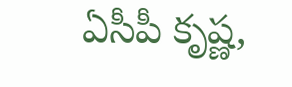ఏసీపీ కృష్ణ,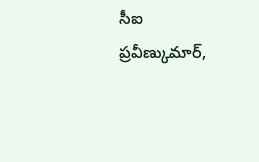సీఐ ప్రవీణ్కుమార్,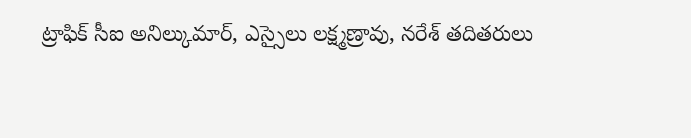ట్రాఫిక్ సీఐ అనిల్కుమార్, ఎస్సైలు లక్ష్మణ్రావు, నరేశ్ తదితరులు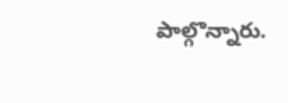పాల్గొన్నారు.